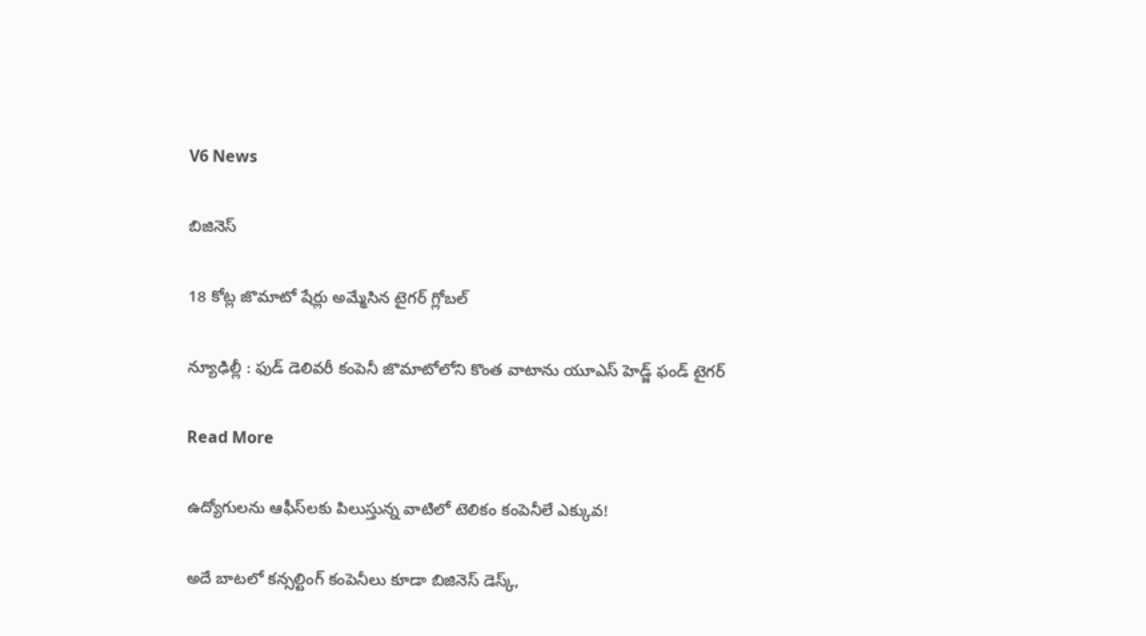V6 News

బిజినెస్

18 కోట్ల జొమాటో షేర్లు అమ్మేసిన టైగర్ గ్లోబల్‌

న్యూఢిల్లీ : ఫుడ్‌‌‌‌ డెలివరీ కంపెనీ జొమాటోలోని కొంత వాటాను యూఎస్‌‌ హెడ్జ్‌‌ ఫండ్‌‌ టైగర్‌

Read More

ఉద్యోగులను ఆఫీస్‌లకు పిలుస్తున్న వాటిలో టెలికం కంపెనీలే ఎక్కువ!

అదే బాటలో కన్సల్టింగ్ కంపెనీలు కూడా బిజినెస్‌‌‌‌‌‌‌‌‌‌ డెస్క్‌‌‌‌,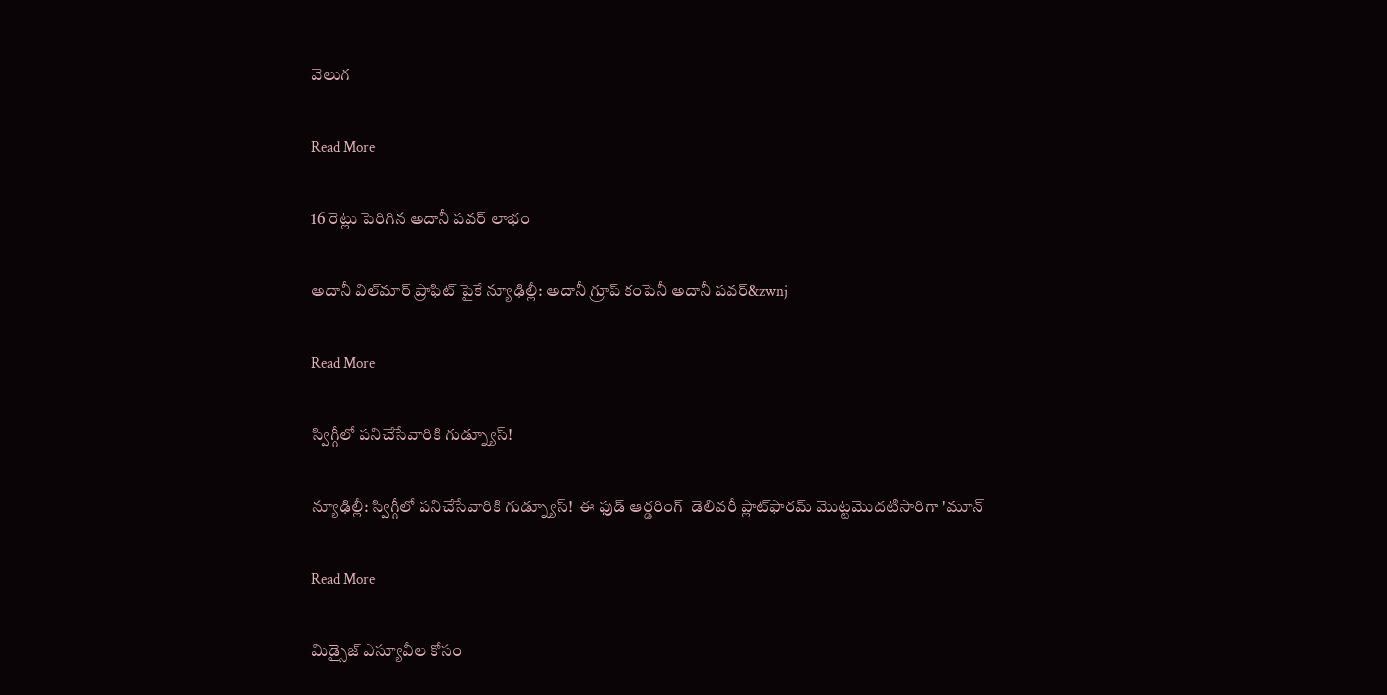వెలుగ

Read More

16 రెట్లు పెరిగిన అదానీ పవర్ లాభం

అదానీ విల్‌మార్ ప్రాఫిట్‌ పైకే న్యూఢిల్లీ: అదానీ గ్రూప్ కంపెనీ అదానీ పవర్‌‌‌‌‌‌‌‌‌&zwnj

Read More

స్విగ్గీలో పనిచేసేవారికి గుడ్న్యూస్!

న్యూఢిల్లీ: స్విగ్గీలో పనిచేసేవారికి గుడ్న్యూస్!  ఈ ఫుడ్ ఆర్డరింగ్  డెలివరీ ప్లాట్‌‌‌‌ఫారమ్ మొట్టమొదటిసారిగా 'మూన్

Read More

మిడ్సైజ్ ఎస్యూవీల కోసం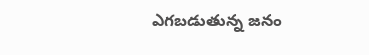ఎగబడుతున్న జనం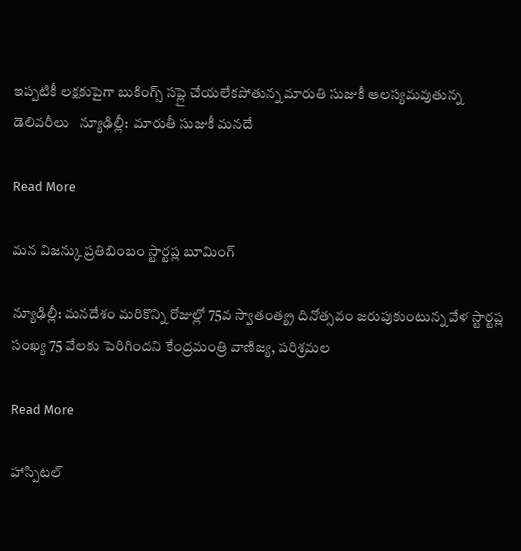ఇప్పటికీ లక్షకుపైగా బుకింగ్స్ సప్లై చేయలేకపోతున్న మారుతి సుజుకీ ఆలస్యమవుతున్న డెలివరీలు   న్యూఢిల్లీ:  మారుతీ సుజుకీ మనదే

Read More

మన విజన్కు ప్రతిబింబం స్టార్టప్ల బూమింగ్

న్యూఢిల్లీ: మనదేశం మరికొన్ని రోజుల్లో 75వ స్వాతంత్య్ర దినోత్సవం జరుపుకుంటున్న వేళ స్టార్టప్ల సంఖ్య 75 వేలకు పెరిగిందని కేంద్రమంత్రి వాణిజ్య, పరిశ్రమల

Read More

హాస్పిటల్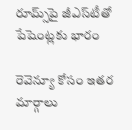రూమ్స్‌‌‌‌పై జీఎస్‌‌‌‌టీతో పేషెంట్లకు భారం

రెవెన్యూ కోసం ఇతర మార్గాలు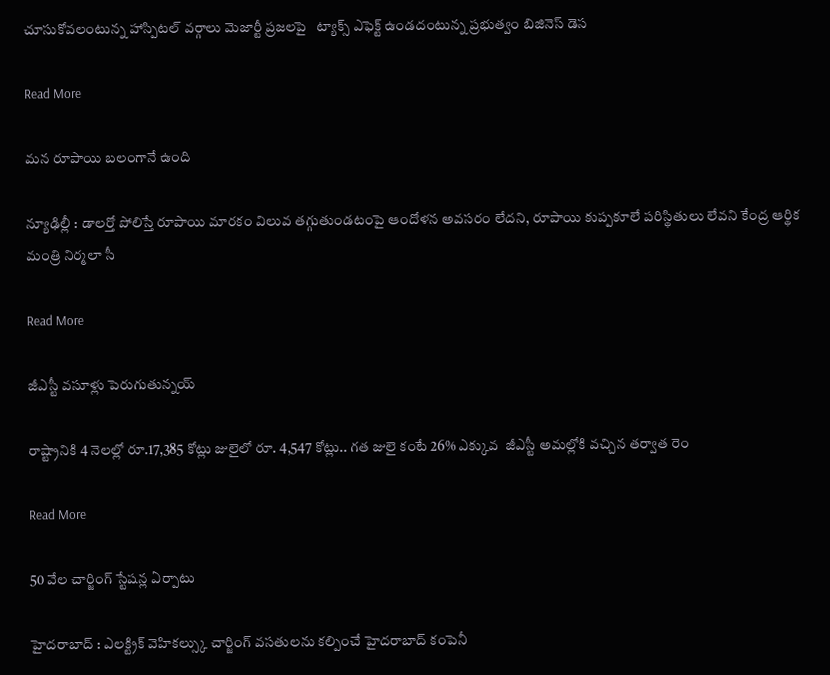చూసుకోవలంటున్న హాస్పిటల్‌ వర్గాలు మెజార్టీ ప్రజలపై   ట్యాక్స్ ఎఫెక్ట్ ఉండదంటున్న ప్రభుత్వం బిజినెస్ డెస

Read More

మన రూపాయి బలంగానే ఉంది

న్యూఢిల్లీ : డాలర్తో పోలిస్తే రూపాయి మారకం విలువ తగ్గుతుండటంపై ఆందోళన అవసరం లేదని, రూపాయి కుప్పకూలే పరిస్థితులు లేవని కేంద్ర ఆర్థిక మంత్రి నిర్మలా సీ

Read More

జీఎస్టీ వసూళ్లు పెరుగుతున్నయ్

రాష్ట్రానికి 4 నెలల్లో రూ.17,385 కోట్లు జులైలో రూ. 4,547 కోట్లు.. గత జులై కంటే 26% ఎక్కువ  జీఎస్టీ అమల్లోకి వచ్చిన తర్వాత రెం

Read More

50 వేల చార్జింగ్‌‌ స్టేషన్ల ఏర్పాటు

హైదరాబాద్‌‌ : ఎలక్ట్రిక్‌‌ వెహికల్స్కు చార్జింగ్‌‌ వసతులను కల్పించే హైదరాబాద్‌‌ కంపెనీ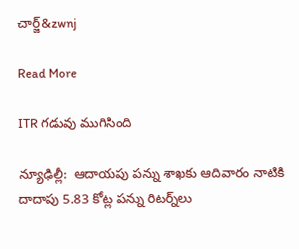చార్జ్‌&zwnj

Read More

ITR గడువు ముగిసింది

న్యూఢిల్లీ:  ఆదాయపు పన్ను శాఖకు ఆదివారం నాటికి  దాదాపు 5.83 కోట్ల పన్ను రిటర్న్‌‌లు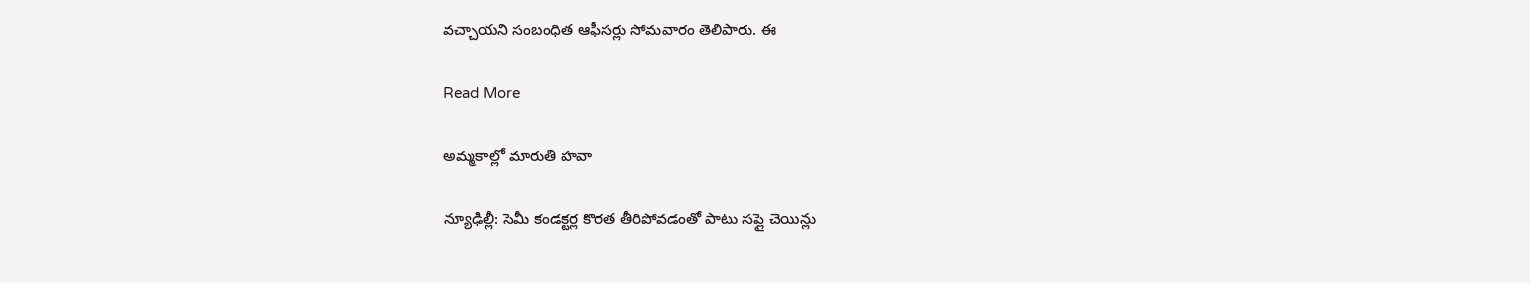వచ్చాయని సంబంధిత ఆఫీసర్లు సోమవారం తెలిపారు. ఈ

Read More

అమ్మకాల్లో మారుతి హవా

న్యూఢిల్లీ: సెమీ కండక్టర్ల కొరత తీరిపోవడంతో పాటు సప్లై చెయిన్లు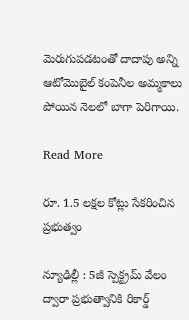మెరుగుపడటంతో దాదాపు అన్ని ఆటోమొబైల్ కంపెనీల అమ్మకాలు పోయిన నెలలో బాగా పెరిగాయి.

Read More

రూ. 1.5 లక్షల కోట్లు సేకరించిన ప్రభుత్వం

న్యూఢిల్లీ : 5జీ స్పెక్ట్రమ్ వేలం ద్వారా ప్రభుత్వానికి రికార్డ్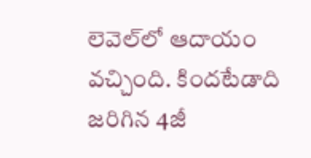లెవెల్‌‌‌‌లో ఆదాయం వచ్చింది. కిందటేడాది జరిగిన 4జీ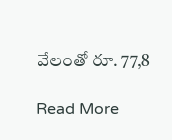వేలంతో రూ. 77,8

Read More